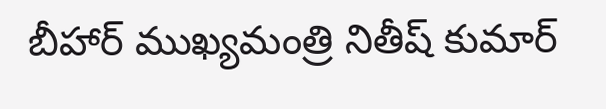బీహార్ ముఖ్యమంత్రి నితీష్ కుమార్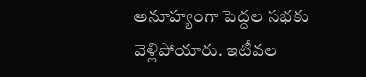అనూహ్యంగా పెద్దల సభకు వెళ్లిపోయారు. ఇటీవల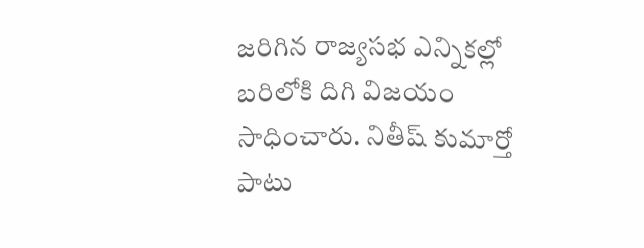జరిగిన రాజ్యసభ ఎన్నికల్లో బరిలోకి దిగి విజయం సాధించారు. నితీష్ కుమార్తో పాటు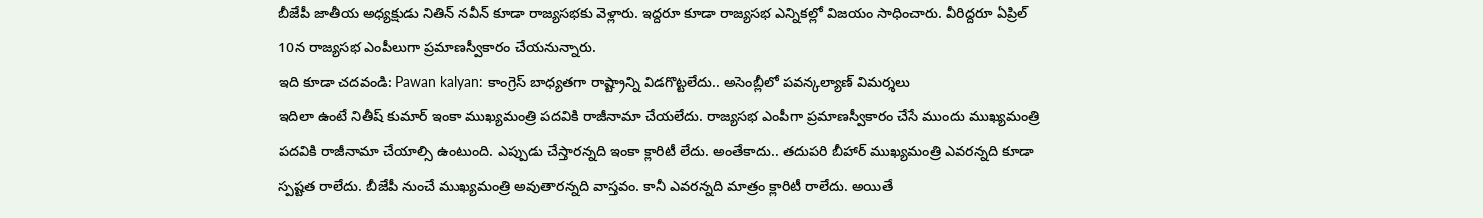బీజేపీ జాతీయ అధ్యక్షుడు నితిన్ నవీన్ కూడా రాజ్యసభకు వెళ్లారు. ఇద్దరూ కూడా రాజ్యసభ ఎన్నికల్లో విజయం సాధించారు. వీరిద్దరూ ఏప్రిల్ 10న రాజ్యసభ ఎంపీలుగా ప్రమాణస్వీకారం చేయనున్నారు.
ఇది కూడా చదవండి: Pawan kalyan: కాంగ్రెస్ బాధ్యతగా రాష్ట్రాన్ని విడగొట్టలేదు.. అసెంబ్లీలో పవన్కల్యాణ్ విమర్శలు
ఇదిలా ఉంటే నితీష్ కుమార్ ఇంకా ముఖ్యమంత్రి పదవికి రాజీనామా చేయలేదు. రాజ్యసభ ఎంపీగా ప్రమాణస్వీకారం చేసే ముందు ముఖ్యమంత్రి పదవికి రాజీనామా చేయాల్సి ఉంటుంది. ఎప్పుడు చేస్తారన్నది ఇంకా క్లారిటీ లేదు. అంతేకాదు.. తదుపరి బీహార్ ముఖ్యమంత్రి ఎవరన్నది కూడా స్పష్టత రాలేదు. బీజేపీ నుంచే ముఖ్యమంత్రి అవుతారన్నది వాస్తవం. కానీ ఎవరన్నది మాత్రం క్లారిటీ రాలేదు. అయితే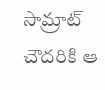సామ్రాట్ చౌదరికి ఆ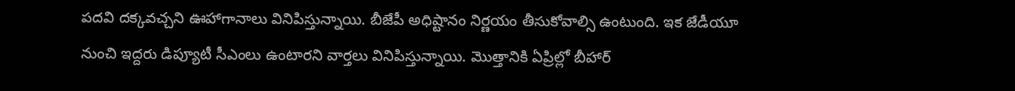పదవి దక్కవచ్చని ఊహాగానాలు వినిపిస్తున్నాయి. బీజేపీ అధిష్టానం నిర్ణయం తీసుకోవాల్సి ఉంటుంది. ఇక జేడీయూ నుంచి ఇద్దరు డిప్యూటీ సీఎంలు ఉంటారని వార్తలు వినిపిస్తున్నాయి. మొత్తానికి ఏప్రిల్లో బీహార్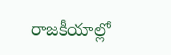రాజకీయాల్లో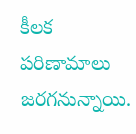కీలక పరిణామాలు జరగనున్నాయి.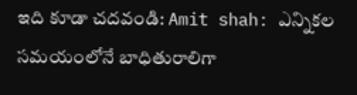ఇది కూడా చదవండి: Amit shah: ఎన్నికల సమయంలోనే బాధితురాలిగా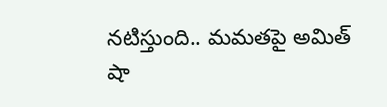నటిస్తుంది.. మమతపై అమిత్ షా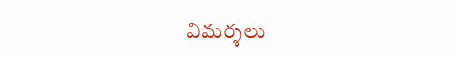విమర్శలు